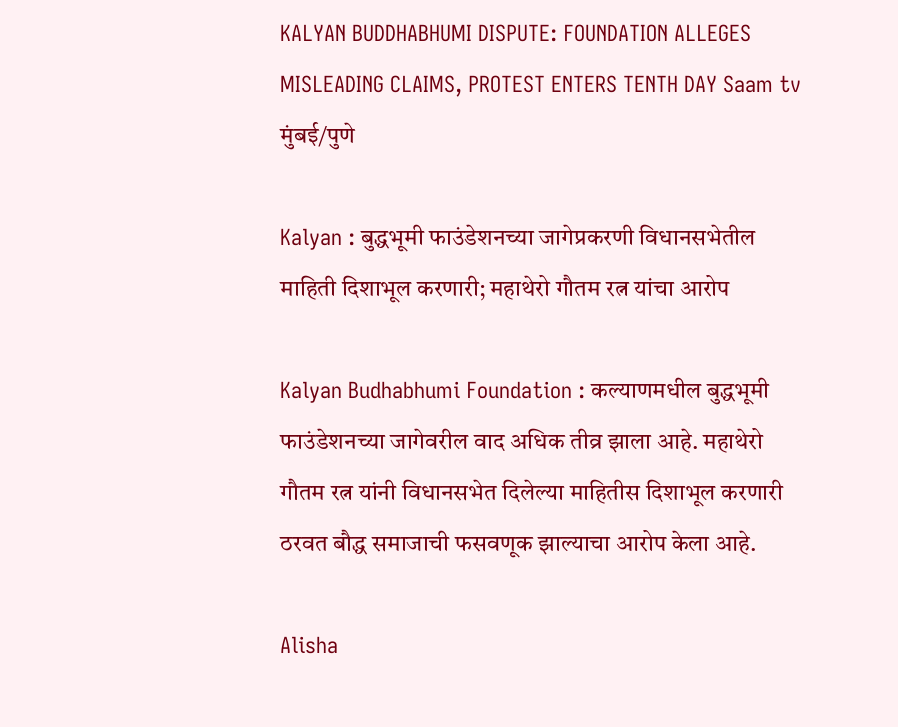KALYAN BUDDHABHUMI DISPUTE: FOUNDATION ALLEGES MISLEADING CLAIMS, PROTEST ENTERS TENTH DAY Saam tv
मुंबई/पुणे

Kalyan : बुद्धभूमी फाउंडेशनच्या जागेप्रकरणी विधानसभेतील माहिती दिशाभूल करणारी; महाथेरो गौतम रत्न यांचा आरोप

Kalyan Budhabhumi Foundation : कल्याणमधील बुद्धभूमी फाउंडेशनच्या जागेवरील वाद अधिक तीव्र झाला आहे. महाथेरो गौतम रत्न यांनी विधानसभेत दिलेल्या माहितीस दिशाभूल करणारी ठरवत बौद्ध समाजाची फसवणूक झाल्याचा आरोप केला आहे.

Alisha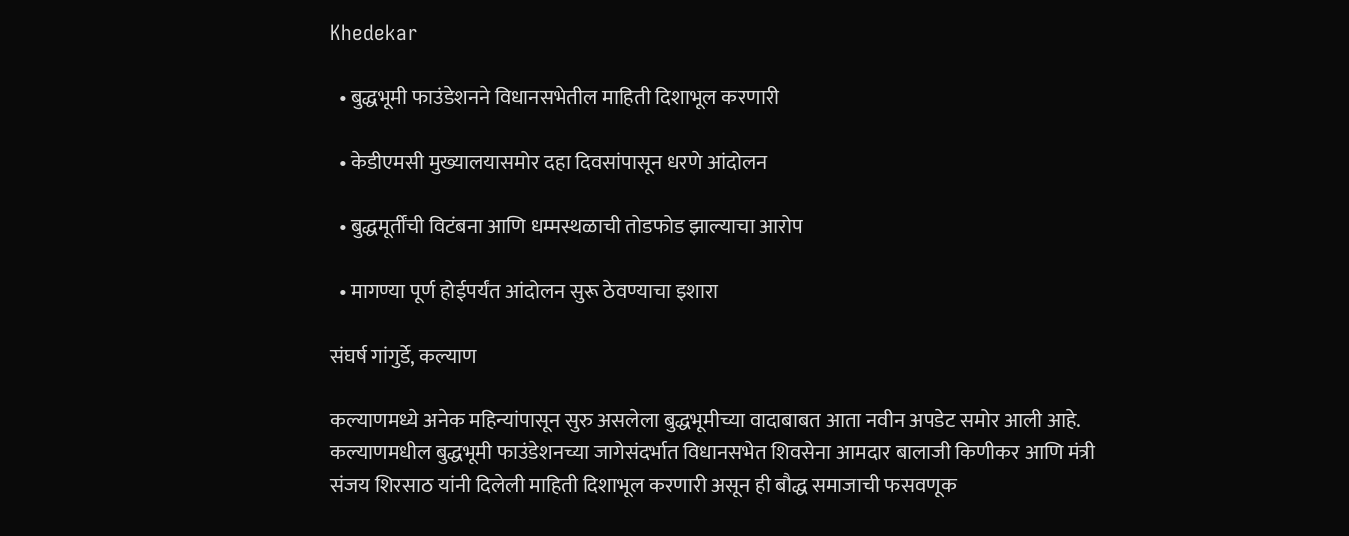Khedekar

  • बुद्धभूमी फाउंडेशनने विधानसभेतील माहिती दिशाभूल करणारी

  • केडीएमसी मुख्यालयासमोर दहा दिवसांपासून धरणे आंदोलन

  • बुद्धमूर्तींची विटंबना आणि धम्मस्थळाची तोडफोड झाल्याचा आरोप

  • मागण्या पूर्ण होईपर्यंत आंदोलन सुरू ठेवण्याचा इशारा

संघर्ष गांगुर्डे, कल्याण

कल्याणमध्ये अनेक महिन्यांपासून सुरु असलेला बुद्धभूमीच्या वादाबाबत आता नवीन अपडेट समोर आली आहे. कल्याणमधील बुद्धभूमी फाउंडेशनच्या जागेसंदर्भात विधानसभेत शिवसेना आमदार बालाजी किणीकर आणि मंत्री संजय शिरसाठ यांनी दिलेली माहिती दिशाभूल करणारी असून ही बौद्ध समाजाची फसवणूक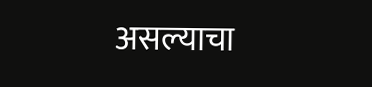असल्याचा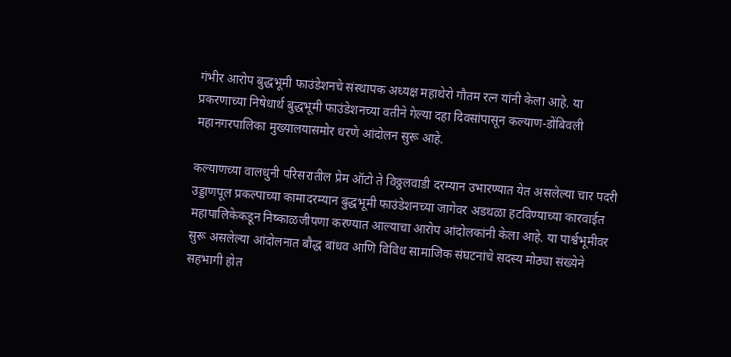गंभीर आरोप बुद्धभूमी फाउंडेशनचे संस्थापक अध्यक्ष महाथेरो गौतम रत्न यांनी केला आहे. या प्रकरणाच्या निषेधार्थ बुद्धभूमी फाउंडेशनच्या वतीने गेल्या दहा दिवसांपासून कल्याण-डोंबिवली महानगरपालिका मुख्यालयासमोर धरणे आंदोलन सुरू आहे.

कल्याणच्या वालधुनी परिसरातील प्रेम ऑटो ते विठ्ठलवाडी दरम्यान उभारण्यात येत असलेल्या चार पदरी उड्डाणपूल प्रकल्पाच्या कामादरम्यान बुद्धभूमी फाउंडेशनच्या जागेवर अडथळा हटविण्याच्या कारवाईत महापालिकेकडून निष्काळजीपणा करण्यात आल्याचा आरोप आंदोलकांनी केला आहे. या पार्श्वभूमीवर सुरू असलेल्या आंदोलनात बौद्ध बांधव आणि विविध सामाजिक संघटनांचे सदस्य मोठ्या संख्येने सहभागी होत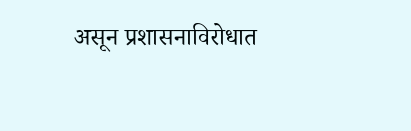असून प्रशासनाविरोधात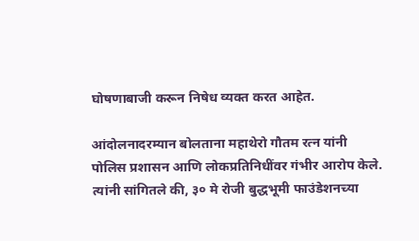घोषणाबाजी करून निषेध व्यक्त करत आहेत.

आंदोलनादरम्यान बोलताना महाथेरो गौतम रत्न यांनी पोलिस प्रशासन आणि लोकप्रतिनिधींवर गंभीर आरोप केले. त्यांनी सांगितले की, ३० मे रोजी बुद्धभूमी फाउंडेशनच्या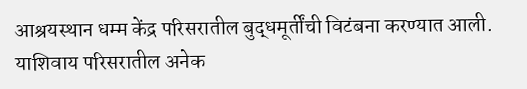आश्रयस्थान धम्म केंद्र परिसरातील बुद्धमूर्तींची विटंबना करण्यात आली. याशिवाय परिसरातील अनेक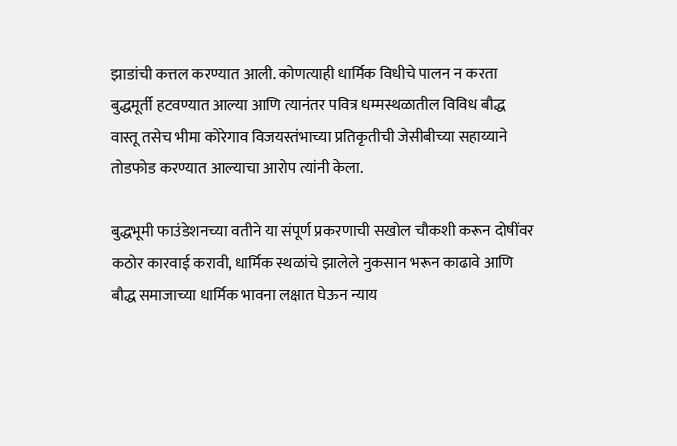झाडांची कत्तल करण्यात आली. कोणत्याही धार्मिक विधीचे पालन न करता बुद्धमूर्ती हटवण्यात आल्या आणि त्यानंतर पवित्र धम्मस्थळातील विविध बौद्ध वास्तू तसेच भीमा कोरेगाव विजयस्तंभाच्या प्रतिकृतीची जेसीबीच्या सहाय्याने तोडफोड करण्यात आल्याचा आरोप त्यांनी केला.

बुद्धभूमी फाउंडेशनच्या वतीने या संपूर्ण प्रकरणाची सखोल चौकशी करून दोषींवर कठोर कारवाई करावी, धार्मिक स्थळांचे झालेले नुकसान भरून काढावे आणि बौद्ध समाजाच्या धार्मिक भावना लक्षात घेऊन न्याय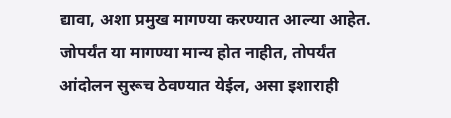द्यावा, अशा प्रमुख मागण्या करण्यात आल्या आहेत. जोपर्यंत या मागण्या मान्य होत नाहीत, तोपर्यंत आंदोलन सुरूच ठेवण्यात येईल, असा इशाराही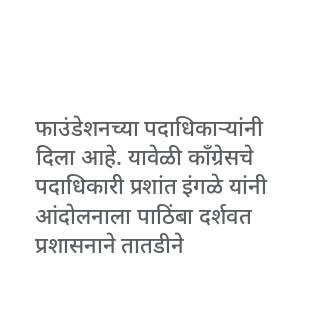फाउंडेशनच्या पदाधिकाऱ्यांनी दिला आहे. यावेळी काँग्रेसचे पदाधिकारी प्रशांत इंगळे यांनी आंदोलनाला पाठिंबा दर्शवत प्रशासनाने तातडीने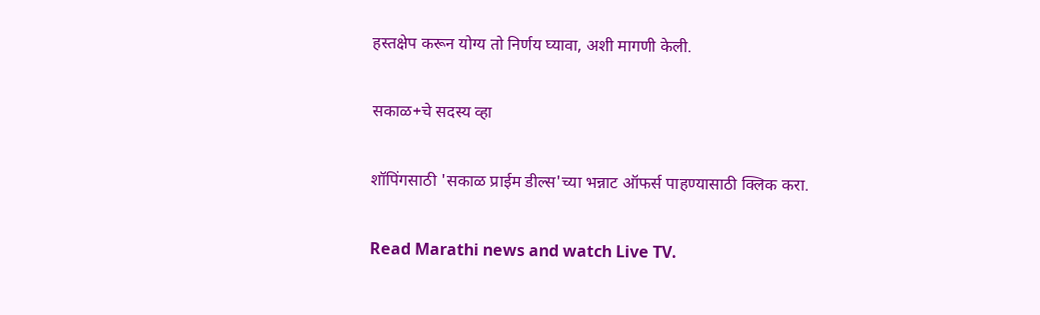हस्तक्षेप करून योग्य तो निर्णय घ्यावा, अशी मागणी केली.

सकाळ+चे सदस्य व्हा

शॉपिंगसाठी 'सकाळ प्राईम डील्स'च्या भन्नाट ऑफर्स पाहण्यासाठी क्लिक करा.

Read Marathi news and watch Live TV.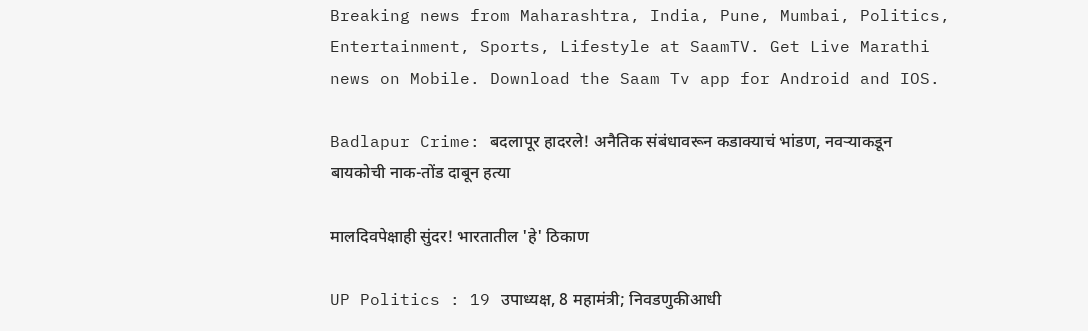Breaking news from Maharashtra, India, Pune, Mumbai, Politics, Entertainment, Sports, Lifestyle at SaamTV. Get Live Marathi news on Mobile. Download the Saam Tv app for Android and IOS.

Badlapur Crime: बदलापूर हादरले! अनैतिक संबंधावरून कडाक्याचं भांडण, नवऱ्याकडून बायकोची नाक-तोंड दाबून हत्या

मालदिवपेक्षाही सुंदर! भारतातील 'हे' ठिकाण

UP Politics : 19 उपाध्यक्ष, 8 महामंत्री; निवडणुकीआधी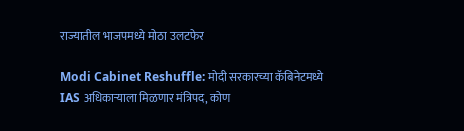राज्यातील भाजपमध्ये मोठा उलटफेर

Modi Cabinet Reshuffle: मोदी सरकारच्या कॅबिनेटमध्ये IAS अधिकाऱ्याला मिळणार मंत्रिपद, कोण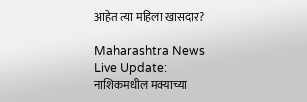आहेत त्या महिला खासदार?

Maharashtra News Live Update: नाशिकमधील मक्याच्या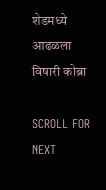शेडमध्ये आढळला विषारी कोब्रा

SCROLL FOR NEXT